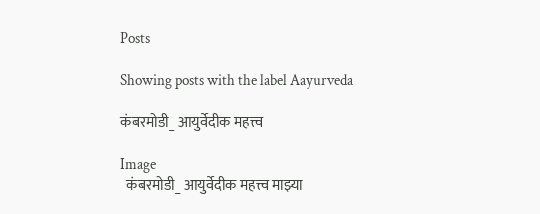Posts

Showing posts with the label Aayurveda

कंबरमोडी_ आयुर्वेदीक महत्त्व

Image
  कंबरमोडी_ आयुर्वेदीक महत्त्व माझ्या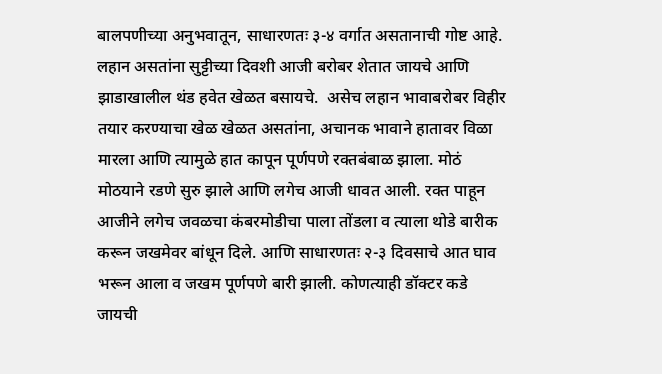बालपणीच्या अनुभवातून, साधारणतः ३-४ वर्गात असतानाची गोष्ट आहे. लहान असतांना सुट्टीच्या दिवशी आजी बरोबर शेतात जायचे आणि झाडाखालील थंड हवेत खेळत बसायचे.  असेच लहान भावाबरोबर विहीर तयार करण्याचा खेळ खेळत असतांना, अचानक भावाने हातावर विळा  मारला आणि त्यामुळे हात कापून पूर्णपणे रक्तबंबाळ झाला. मोठं मोठयाने रडणे सुरु झाले आणि लगेच आजी धावत आली. रक्त पाहून आजीने लगेच जवळचा कंबरमोडीचा पाला तोंडला व त्याला थोडे बारीक करून जखमेवर बांधून दिले. आणि साधारणतः २-३ दिवसाचे आत घाव भरून आला व जखम पूर्णपणे बारी झाली. कोणत्याही डॉक्टर कडे जायची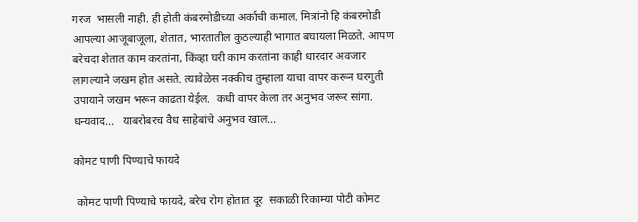गरज  भासली नाही. ही होती कंबरमोडीच्या अर्काची कमाल. मित्रांनो हि कंबरमोडी आपल्या आजूबाजूला, शेतात, भारतातील कुठल्याही भागात बघायला मिळते. आपण बरेचदा शेतात काम करतांना, किंव्हा घरी काम करतांना काही धारदार अवजार लागल्याने जखम होत असते. त्यावेळेस नक्कीच तुम्हाला याचा वापर करून घरगुती उपायाने जखम भरून काढता येईल.  कधी वापर केला तर अनुभव जरूर सांगा.  धन्यवाद...   याबरोबरच वैध साहेबांचे अनुभव खाल...

कोमट पाणी पिण्याचे फायदे

 कोमट पाणी पिण्याचे फायदे, बरेच रोग होतात दूर  सकाळी रिकाम्या पोटी कोमट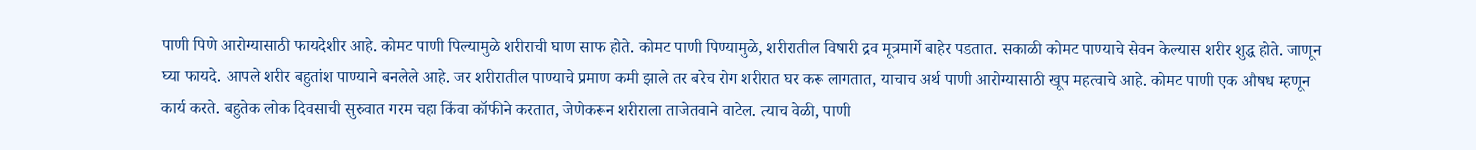पाणी पिणे आरोग्यासाठी फायदेशीर आहे. कोमट पाणी पिल्यामुळे शरीराची घाण साफ होते. कोमट पाणी पिण्यामुळे, शरीरातील विषारी द्रव मूत्रमार्गे बाहेर पडतात. सकाळी कोमट पाण्याचे सेवन केल्यास शरीर शुद्ध होते. जाणून घ्या फायदे. आपले शरीर बहुतांश पाण्याने बनलेले आहे. जर शरीरातील पाण्याचे प्रमाण कमी झाले तर बरेच रोग शरीरात घर करू लागतात, याचाच अर्थ पाणी आरोग्यासाठी खूप महत्वाचे आहे. कोमट पाणी एक औषध म्हणून कार्य करते. बहुतेक लोक दिवसाची सुरुवात गरम चहा किंवा कॉफीने करतात, जेणेकरून शरीराला ताजेतवाने वाटेल. त्याच वेळी, पाणी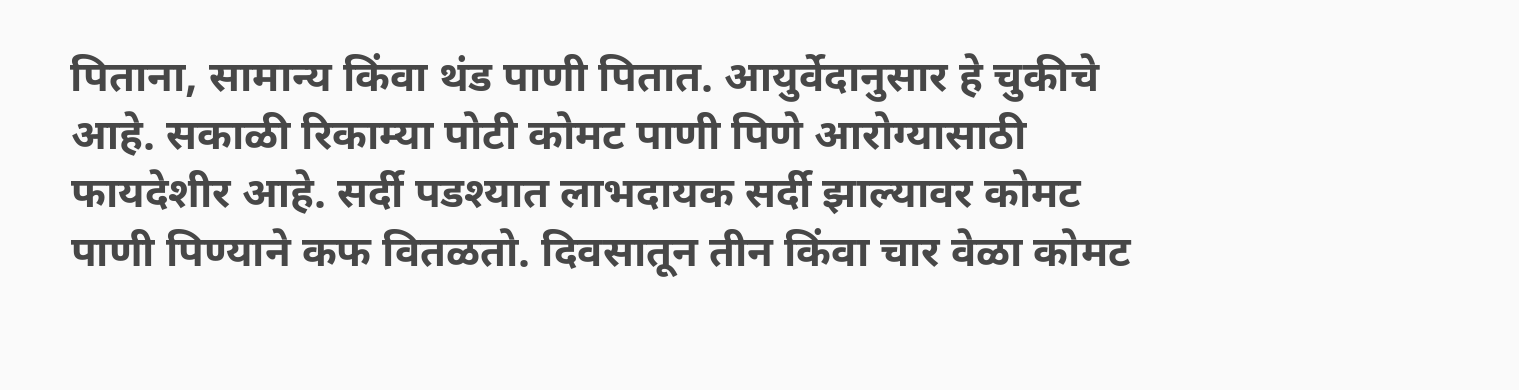पिताना, सामान्य किंवा थंड पाणी पितात. आयुर्वेदानुसार हे चुकीचे आहे. सकाळी रिकाम्या पोटी कोमट पाणी पिणे आरोग्यासाठी फायदेशीर आहे. सर्दी पडश्यात लाभदायक सर्दी झाल्यावर कोमट पाणी पिण्याने कफ वितळतो. दिवसातून तीन किंवा चार वेळा कोमट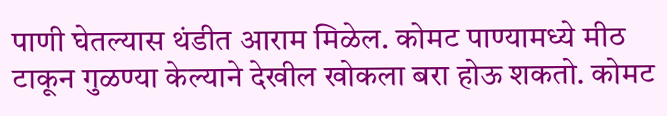पाणी घेतल्यास थंडीत आराम मिळेल. कोमट पाण्यामध्ये मीठ टाकून गुळण्या केल्याने देखील खोकला बरा होऊ शकतो. कोमट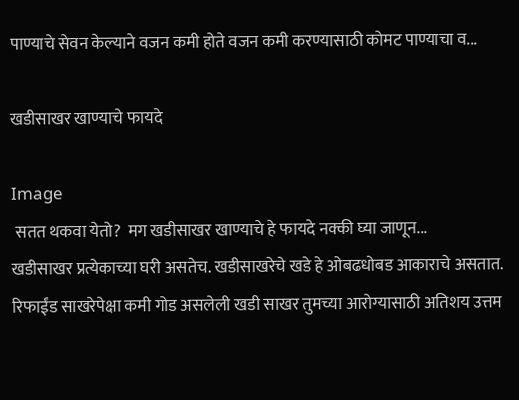पाण्याचे सेवन केल्याने वजन कमी होते वजन कमी करण्यासाठी कोमट पाण्याचा व...

खडीसाखर खाण्याचे फायदे

Image
 सतत थकवा येतो?  मग खडीसाखर खाण्याचे हे फायदे नक्की घ्या जाणून...            खडीसाखर प्रत्येकाच्या घरी असतेच. खडीसाखरेचे खडे हे ओबढधोबड आकाराचे असतात. रिफाईंड साखरेपेक्षा कमी गोड असलेली खडी साखर तुमच्या आरोग्यासाठी अतिशय उत्तम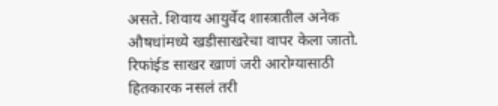असते. शिवाय आयुर्वेद शास्त्रातील अनेक औषधांमध्ये खडीसाखरेचा वापर केला जातो. रिफांईड साखर खाणं जरी आरोग्यासाठी हितकारक नसलं तरी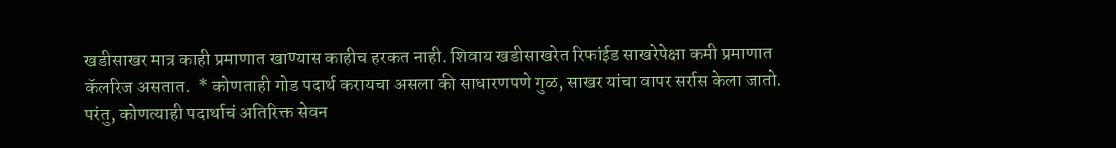खडीसाखर मात्र काही प्रमाणात खाण्यास काहीच हरकत नाही. शिवाय खडीसाखरेत रिफांईड साखरेपेक्षा कमी प्रमाणात कॅलरिज असतात.  * कोणताही गोड पदार्थ करायचा असला की साधारणपणे गुळ, साखर यांचा वापर सर्रास केला जातो. परंतु, कोणत्याही पदार्थाचं अतिरिक्त सेवन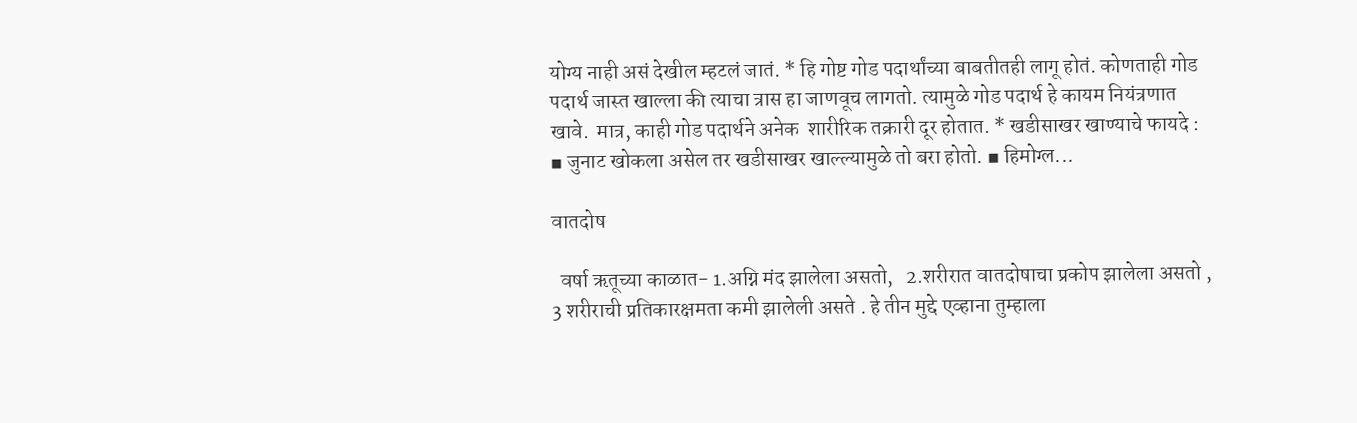योग्य नाही असं देखील म्हटलं जातं. * हि गोष्ट गोड पदार्थांच्या बाबतीतही लागू होतं. कोणताही गोड पदार्थ जास्त खाल्ला की त्याचा त्रास हा जाणवूच लागतो. त्यामुळे गोड पदार्थ हे कायम नियंत्रणात खावे.  मात्र, काही गोड पदार्थने अनेक  शारीरिक तक्रारी दूर होतात. * खडीसाखर खाण्याचे फायदे :  ▪ जुनाट खोकला असेल तर खडीसाखर खाल्ल्यामुळे तो बरा होतो. ▪ हिमोग्ल...

वातदोष

  वर्षा ऋतूच्या काळात- 1.अग्नि मंद झालेला असतो,   2.शरीरात वातदोषाचा प्रकोप झालेला असतो ,    3 शरीराची प्रतिकारक्षमता कमी झालेली असते . हे तीन मुद्दे एव्हाना तुम्हाला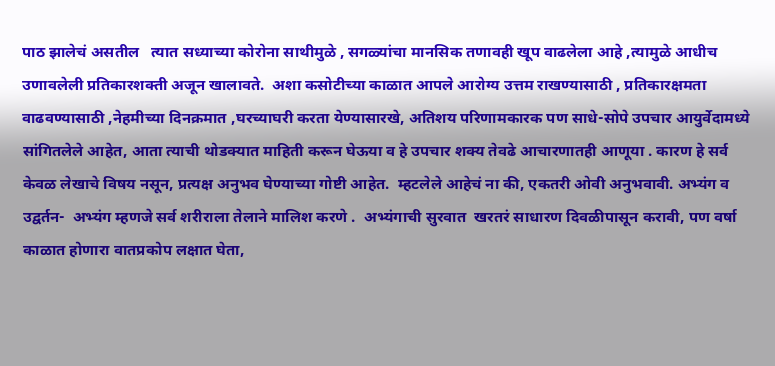पाठ झालेचं असतील   त्यात सध्याच्या कोरोना साथीमुळे , सगळ्यांचा मानसिक तणावही खूप वाढलेला आहे ,त्यामुळे आधीच उणावलेली प्रतिकारशक्ती अजून खालावते.  अशा कसोटीच्या काळात आपले आरोग्य उत्तम राखण्यासाठी , प्रतिकारक्षमता वाढवण्यासाठी ,नेहमीच्या दिनक्रमात ,घरच्याघरी करता येण्यासारखे, अतिशय परिणामकारक पण साधे-सोपे उपचार आयुर्वेदामध्ये सांगितलेले आहेत, आता त्याची थोडक्यात माहिती करून घेऊया व हे उपचार शक्य तेवढे आचारणातही आणूया . कारण हे सर्व केवळ लेखाचे विषय नसून, प्रत्यक्ष अनुभव घेण्याच्या गोष्टी आहेत.  म्हटलेले आहेचं ना की, एकतरी ओवी अनुभवावी. अभ्यंग व  उद्वर्तन-  अभ्यंग म्हणजे सर्व शरीराला तेलाने मालिश करणे .  अभ्यंगाची सुरवात  खरतरं साधारण दिवळीपासून करावी, पण वर्षा काळात होणारा वातप्रकोप लक्षात घेता,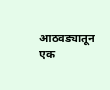आठवड्यातून  एक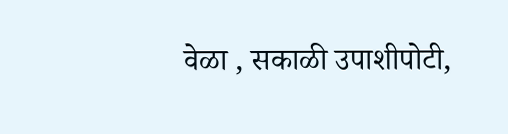वेळा , सकाळी उपाशीपोटी,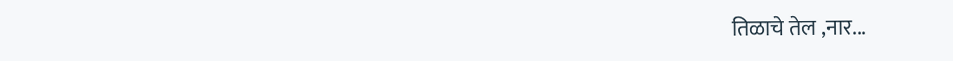तिळाचे तेल ,नार...